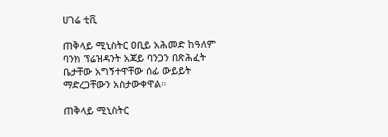ሀገሬ ቲቪ

ጠቅላይ ሚኒስትር ዐቢይ አሕመድ ከዓለም ባንክ ፕሬዝዳንት አጃይ ባንጋን በጽሕፈት ቤታቸው አግኝተዋቸው ሰፊ ውይይት ማድረጋቸውን አስታውቀዋል።

ጠቅላይ ሚኒስትር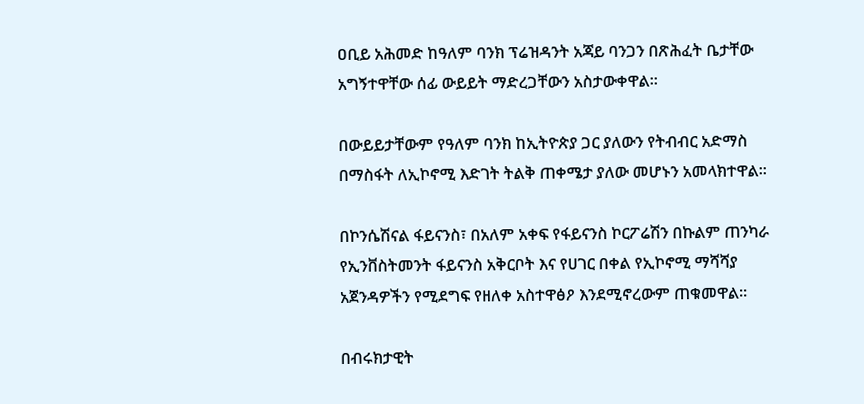ዐቢይ አሕመድ ከዓለም ባንክ ፕሬዝዳንት አጃይ ባንጋን በጽሕፈት ቤታቸው አግኝተዋቸው ሰፊ ውይይት ማድረጋቸውን አስታውቀዋል።

በውይይታቸውም የዓለም ባንክ ከኢትዮጵያ ጋር ያለውን የትብብር አድማስ በማስፋት ለኢኮኖሚ እድገት ትልቅ ጠቀሜታ ያለው መሆኑን አመላክተዋል፡፡

በኮንሴሽናል ፋይናንስ፣ በአለም አቀፍ የፋይናንስ ኮርፖሬሽን በኩልም ጠንካራ የኢንቨስትመንት ፋይናንስ አቅርቦት እና የሀገር በቀል የኢኮኖሚ ማሻሻያ አጀንዳዎችን የሚደግፍ የዘለቀ አስተዋፅዖ እንደሚኖረውም ጠቁመዋል።

በብሩክታዊት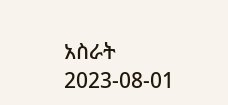አስራት
2023-08-01